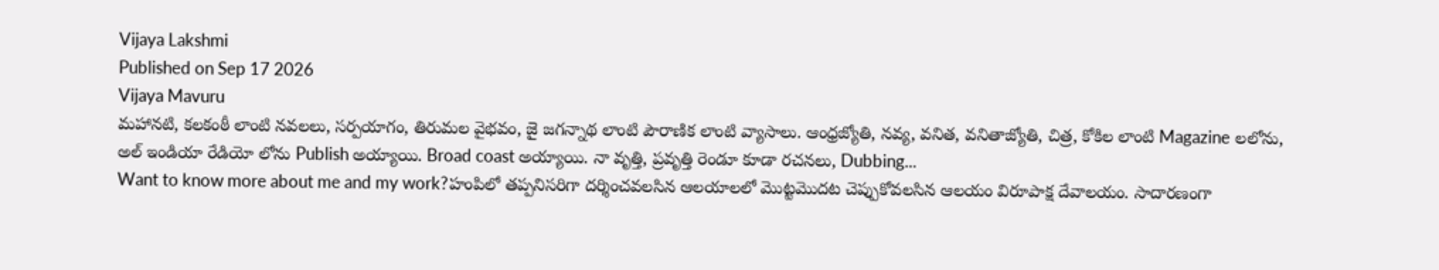Vijaya Lakshmi
Published on Sep 17 2026
Vijaya Mavuru
మహానటి, కలకంఠీ లాంటి నవలలు, సర్పయాగం, తిరుమల వైభవం, జై జగన్నాథ లాంటి పౌరాణిక లాంటి వ్యాసాలు. ఆంధ్రజ్యోతి, నవ్య, వనిత, వనితాజ్యోతి, చిత్ర, కోకిల లాంటి Magazine లలోను, అల్ ఇండియా రేడియో లోను Publish అయ్యాయి. Broad coast అయ్యాయి. నా వృత్తి, ప్రవృత్తి రెండూ కూడా రచనలు, Dubbing...
Want to know more about me and my work?హంపిలో తప్పనిసరిగా దర్శించవలసిన ఆలయాలలో మొట్టమొదట చెప్పుకోవలసిన ఆలయం విరూపాక్ష దేవాలయం. సాదారణంగా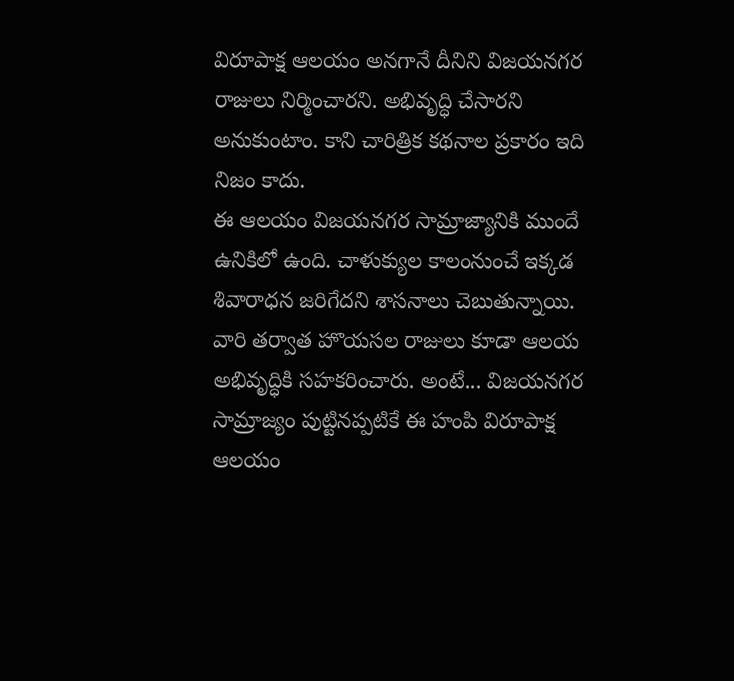విరూపాక్ష ఆలయం అనగానే దీనిని విజయనగర రాజులు నిర్మించారని. అభివృద్ధి చేసారని అనుకుంటాం. కాని చారిత్రిక కథనాల ప్రకారం ఇది నిజం కాదు.
ఈ ఆలయం విజయనగర సామ్రాజ్యానికి ముందే ఉనికిలో ఉంది. చాళుక్యుల కాలంనుంచే ఇక్కడ శివారాధన జరిగేదని శాసనాలు చెబుతున్నాయి. వారి తర్వాత హొయసల రాజులు కూడా ఆలయ అభివృద్ధికి సహకరించారు. అంటే... విజయనగర సామ్రాజ్యం పుట్టినప్పటికే ఈ హంపి విరూపాక్ష ఆలయం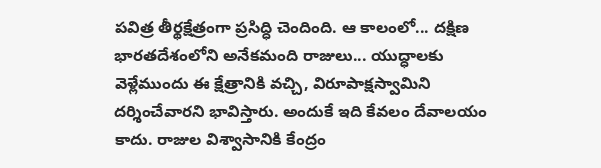పవిత్ర తీర్థక్షేత్రంగా ప్రసిద్ధి చెందింది. ఆ కాలంలో... దక్షిణ భారతదేశంలోని అనేకమంది రాజులు... యుద్ధాలకు వెళ్లేముందు ఈ క్షేత్రానికి వచ్చి, విరూపాక్షస్వామిని దర్శించేవారని భావిస్తారు. అందుకే ఇది కేవలం దేవాలయం కాదు. రాజుల విశ్వాసానికి కేంద్రం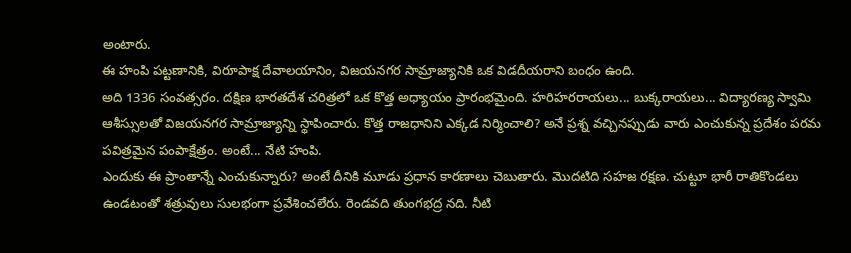అంటారు.
ఈ హంపి పట్టణానికి, విరూపాక్ష దేవాలయానిం, విజయనగర సామ్రాజ్యానికి ఒక విడదీయరాని బంధం ఉంది.
అది 1336 సంవత్సరం. దక్షిణ భారతదేశ చరిత్రలో ఒక కొత్త అధ్యాయం ప్రారంభమైంది. హరిహరరాయలు... బుక్కరాయలు... విద్యారణ్య స్వామి ఆశీస్సులతో విజయనగర సామ్రాజ్యాన్ని స్థాపించారు. కొత్త రాజధానిని ఎక్కడ నిర్మించాలి? అనే ప్రశ్న వచ్చినప్పుడు వారు ఎంచుకున్న ప్రదేశం పరమ పవిత్రమైన పంపాక్షేత్రం. అంటే... నేటి హంపి.
ఎందుకు ఈ ప్రాంతాన్నే ఎంచుకున్నారు? అంటే దీనికి మూడు ప్రధాన కారణాలు చెబుతారు. మొదటిది సహజ రక్షణ. చుట్టూ భారీ రాతికొండలు ఉండటంతో శత్రువులు సులభంగా ప్రవేశించలేరు. రెండవది తుంగభద్ర నది. నీటి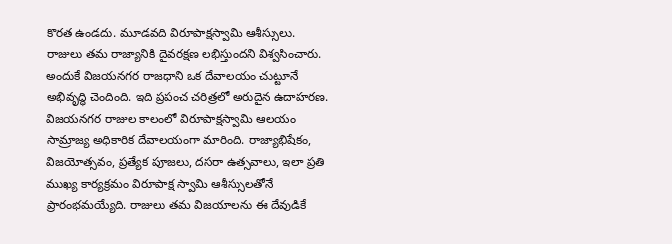కొరత ఉండదు. మూడవది విరూపాక్షస్వామి ఆశీస్సులు. రాజులు తమ రాజ్యానికి దైవరక్షణ లభిస్తుందని విశ్వసించారు. అందుకే విజయనగర రాజధాని ఒక దేవాలయం చుట్టూనే అభివృద్ధి చెందింది. ఇది ప్రపంచ చరిత్రలో అరుదైన ఉదాహరణ.
విజయనగర రాజుల కాలంలో విరూపాక్షస్వామి ఆలయం సామ్రాజ్య అధికారిక దేవాలయంగా మారింది. రాజ్యాభిషేకం, విజయోత్సవం, ప్రత్యేక పూజలు, దసరా ఉత్సవాలు, ఇలా ప్రతి ముఖ్య కార్యక్రమం విరూపాక్ష స్వామి ఆశీస్సులతోనే ప్రారంభమయ్యేది. రాజులు తమ విజయాలను ఈ దేవుడికే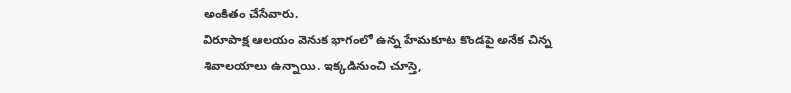అంకితం చేసేవారు.
విరూపాక్ష ఆలయం వెనుక భాగంలో ఉన్న హేమకూట కొండపై అనేక చిన్న శివాలయాలు ఉన్నాయి. ఇక్కడినుంచి చూస్తె,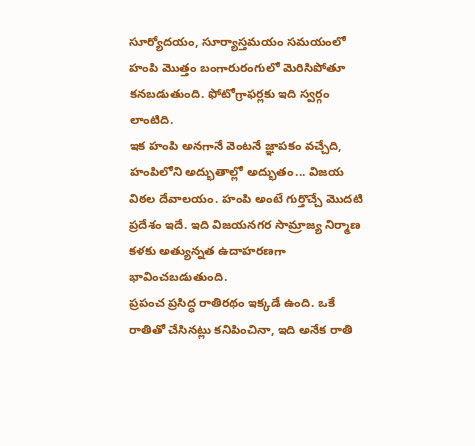సూర్యోదయం, సూర్యాస్తమయం సమయంలో హంపి మొత్తం బంగారురంగులో మెరిసిపోతూ కనబడుతుంది. ఫోటోగ్రాఫర్లకు ఇది స్వర్గం లాంటిది.
ఇక హంపి అనగానే వెంటనే జ్ఞాపకం వచ్చేది, హంపిలోని అద్భుతాల్లో అద్భుతం... విజయ విఠల దేవాలయం. హంపి అంటే గుర్తొచ్చే మొదటి ప్రదేశం ఇదే. ఇది విజయనగర సామ్రాజ్య నిర్మాణ కళకు అత్యున్నత ఉదాహరణగా భావించబడుతుంది.
ప్రపంచ ప్రసిద్ధ రాతిరథం ఇక్కడే ఉంది. ఒకే రాతితో చేసినట్లు కనిపించినా, ఇది అనేక రాతి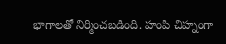భాగాలతో నిర్మించబడింది. హంపి చిహ్నంగా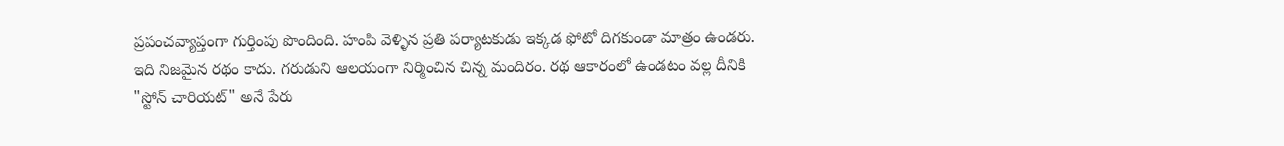ప్రపంచవ్యాప్తంగా గుర్తింపు పొందింది. హంపి వెళ్ళిన ప్రతి పర్యాటకుడు ఇక్కడ ఫోటో దిగకుండా మాత్రం ఉండరు. ఇది నిజమైన రథం కాదు. గరుడుని ఆలయంగా నిర్మించిన చిన్న మందిరం. రథ ఆకారంలో ఉండటం వల్ల దీనికి "స్టోన్ చారియట్" అనే పేరు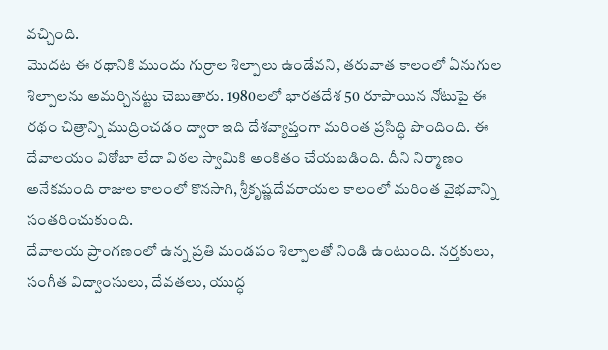వచ్చింది.
మొదట ఈ రథానికి ముందు గుర్రాల శిల్పాలు ఉండేవని, తరువాత కాలంలో ఏనుగుల శిల్పాలను అమర్చినట్టు చెబుతారు. 1980లలో భారతదేశ 50 రూపాయిన నోటుపై ఈ రథం చిత్రాన్ని ముద్రించడం ద్వారా ఇది దేశవ్యాప్తంగా మరింత ప్రసిద్ధి పొందింది. ఈ దేవాలయం విఠోబా లేదా విఠల స్వామికి అంకితం చేయబడింది. దీని నిర్మాణం అనేకమంది రాజుల కాలంలో కొనసాగి, శ్రీకృష్ణదేవరాయల కాలంలో మరింత వైభవాన్ని సంతరించుకుంది.
దేవాలయ ప్రాంగణంలో ఉన్న ప్రతి మండపం శిల్పాలతో నిండి ఉంటుంది. నర్తకులు, సంగీత విద్వాంసులు, దేవతలు, యుద్ధ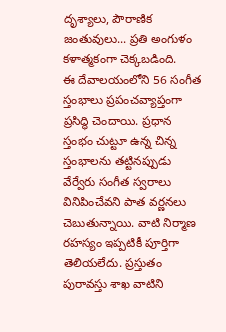దృశ్యాలు, పౌరాణిక జంతువులు... ప్రతి అంగుళం కళాత్మకంగా చెక్కబడింది.
ఈ దేవాలయంలోని 56 సంగీత స్తంభాలు ప్రపంచవ్యాప్తంగా ప్రసిద్ధి చెందాయి. ప్రధాన స్తంభం చుట్టూ ఉన్న చిన్న స్తంభాలను తట్టినప్పుడు వేర్వేరు సంగీత స్వరాలు వినిపించేవని పాత వర్ణనలు చెబుతున్నాయి. వాటి నిర్మాణ రహస్యం ఇప్పటికీ పూర్తిగా తెలియలేదు. ప్రస్తుతం పురావస్తు శాఖ వాటిని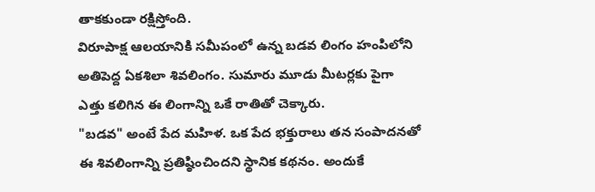తాకకుండా రక్షిస్తోంది.
విరూపాక్ష ఆలయానికి సమీపంలో ఉన్న బడవ లింగం హంపిలోని అతిపెద్ద ఏకశిలా శివలింగం. సుమారు మూడు మీటర్లకు పైగా ఎత్తు కలిగిన ఈ లింగాన్ని ఒకే రాతితో చెక్కారు.
"బడవ" అంటే పేద మహిళ. ఒక పేద భక్తురాలు తన సంపాదనతో ఈ శివలింగాన్ని ప్రతిష్ఠించిందని స్థానిక కథనం. అందుకే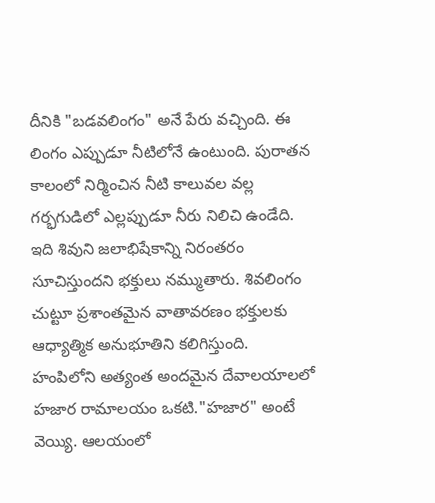దీనికి "బడవలింగం" అనే పేరు వచ్చింది. ఈ లింగం ఎప్పుడూ నీటిలోనే ఉంటుంది. పురాతన కాలంలో నిర్మించిన నీటి కాలువల వల్ల గర్భగుడిలో ఎల్లప్పుడూ నీరు నిలిచి ఉండేది. ఇది శివుని జలాభిషేకాన్ని నిరంతరం సూచిస్తుందని భక్తులు నమ్ముతారు. శివలింగం చుట్టూ ప్రశాంతమైన వాతావరణం భక్తులకు ఆధ్యాత్మిక అనుభూతిని కలిగిస్తుంది.
హంపిలోని అత్యంత అందమైన దేవాలయాలలో హజార రామాలయం ఒకటి."హజార" అంటే వెయ్యి. ఆలయంలో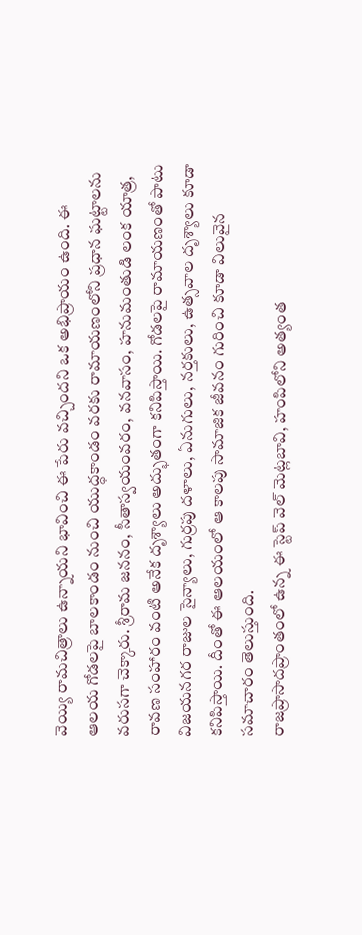వెయ్యి రామచిత్రాలు ఉన్నాయని భావించి ఈ పేరు వచ్చిందని ఒక అభిప్రాయం ఉంది. ఈ ఆలయ గోడలపై బాలకాండం నుంచి యుద్ధకాండం వరకు రామాయణంలోని ప్రధాన ఘట్టాలను వరుసగా చెక్కారు. శ్రీరామ జననం, సీతాస్వయంవరం, వనవాసం, హనుమంతుడి లంక యాత్ర, రావణ సంహారం వంటి అనేక దృశ్యాలు అద్భుతంగా కనిపిస్తాయి. గోడలపై రామాయణంతో పాటు విజయనగర రాజుల సైన్యాలు, గుర్రపు దళాలు, ఏనుగులు, నర్తకులు, ఉత్సవాల దృశ్యాలు కూడా కనిపిస్తాయి. దీంతో ఈ ఆలయంలో ఆ కాలపు సామాజిక జీవనం గురించి కూడా విలువైన సమాచారం తెలుస్తుంది.
రాజప్రాసాదప్రాంతంలో ఉన్న ఈ స్టెప్ వెల్ మెట్లబావి, హంపిలోని అత్యంత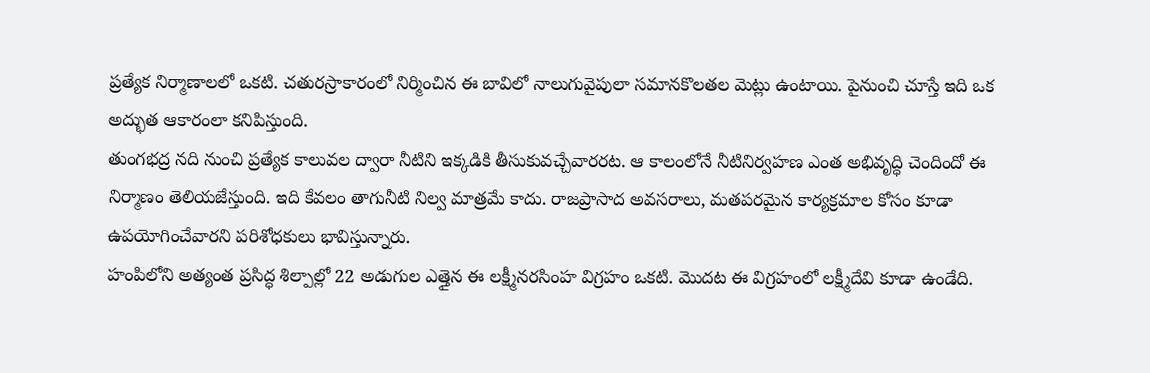ప్రత్యేక నిర్మాణాలలో ఒకటి. చతురస్రాకారంలో నిర్మించిన ఈ బావిలో నాలుగువైపులా సమానకొలతల మెట్లు ఉంటాయి. పైనుంచి చూస్తే ఇది ఒక అద్భుత ఆకారంలా కనిపిస్తుంది.
తుంగభద్ర నది నుంచి ప్రత్యేక కాలువల ద్వారా నీటిని ఇక్కడికి తీసుకువచ్చేవారరట. ఆ కాలంలోనే నీటినిర్వహణ ఎంత అభివృద్ధి చెందిందో ఈ నిర్మాణం తెలియజేస్తుంది. ఇది కేవలం తాగునీటి నిల్వ మాత్రమే కాదు. రాజప్రాసాద అవసరాలు, మతపరమైన కార్యక్రమాల కోసం కూడా ఉపయోగించేవారని పరిశోధకులు భావిస్తున్నారు.
హంపిలోని అత్యంత ప్రసిద్ధ శిల్పాల్లో 22 అడుగుల ఎత్తైన ఈ లక్ష్మీనరసింహ విగ్రహం ఒకటి. మొదట ఈ విగ్రహంలో లక్ష్మీదేవి కూడా ఉండేది.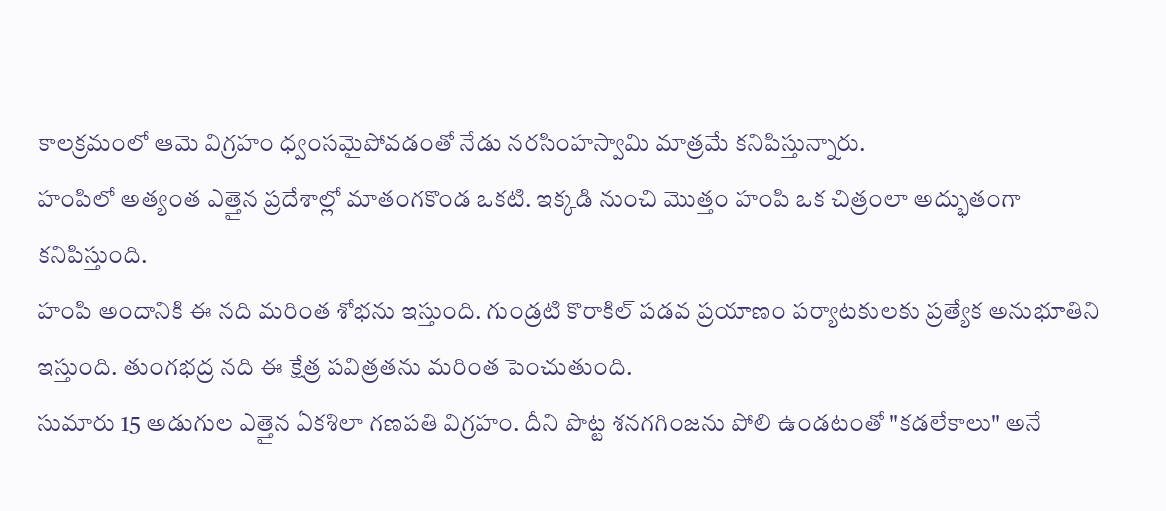కాలక్రమంలో ఆమె విగ్రహం ధ్వంసమైపోవడంతో నేడు నరసింహస్వామి మాత్రమే కనిపిస్తున్నారు.
హంపిలో అత్యంత ఎత్తైన ప్రదేశాల్లో మాతంగకొండ ఒకటి. ఇక్కడి నుంచి మొత్తం హంపి ఒక చిత్రంలా అద్భుతంగా కనిపిస్తుంది.
హంపి అందానికి ఈ నది మరింత శోభను ఇస్తుంది. గుండ్రటి కొరాకిల్ పడవ ప్రయాణం పర్యాటకులకు ప్రత్యేక అనుభూతిని ఇస్తుంది. తుంగభద్ర నది ఈ క్షేత్ర పవిత్రతను మరింత పెంచుతుంది.
సుమారు 15 అడుగుల ఎత్తైన ఏకశిలా గణపతి విగ్రహం. దీని పొట్ట శనగగింజను పోలి ఉండటంతో "కడలేకాలు" అనే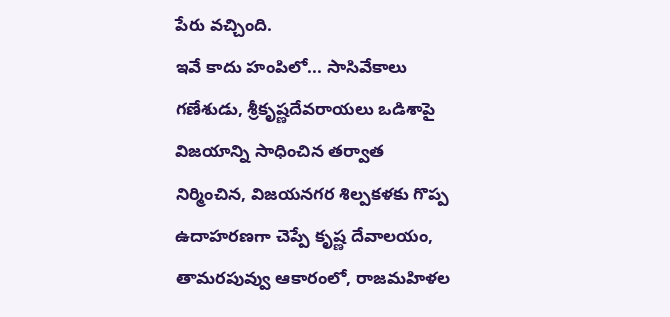పేరు వచ్చింది.
ఇవే కాదు హంపిలో... సాసివేకాలు గణేశుడు, శ్రీకృష్ణదేవరాయలు ఒడిశాపై విజయాన్ని సాధించిన తర్వాత నిర్మించిన, విజయనగర శిల్పకళకు గొప్ప ఉదాహరణగా చెప్పే కృష్ణ దేవాలయం, తామరపువ్వు ఆకారంలో, రాజమహిళల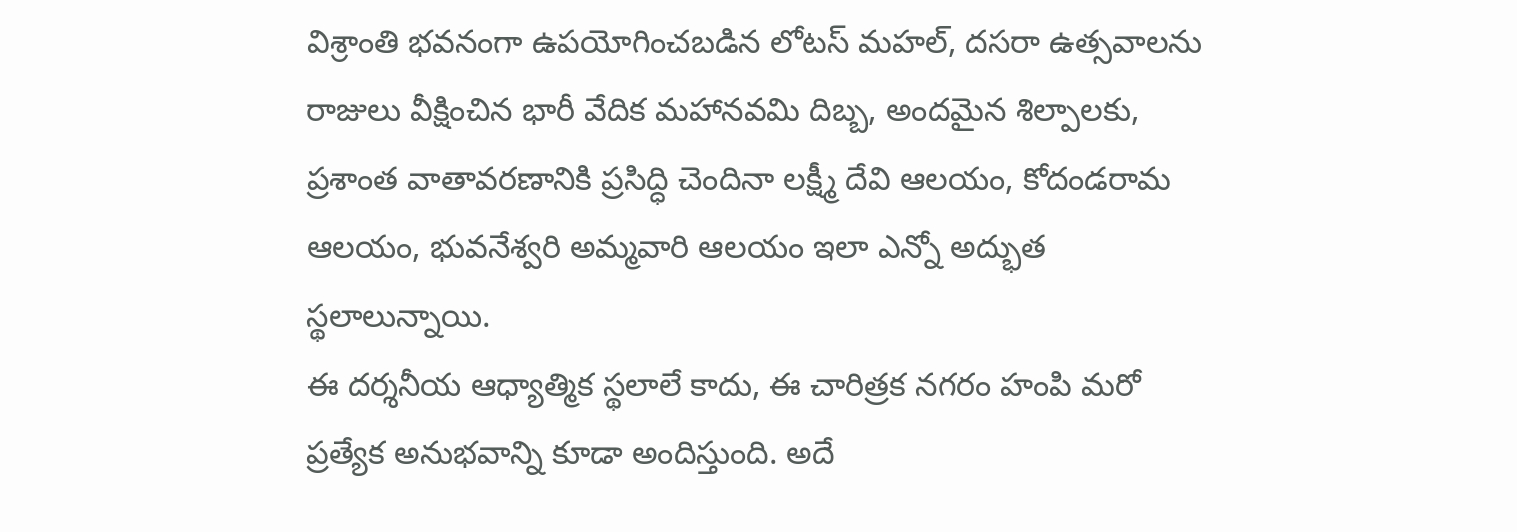విశ్రాంతి భవనంగా ఉపయోగించబడిన లోటస్ మహల్, దసరా ఉత్సవాలను రాజులు వీక్షించిన భారీ వేదిక మహానవమి దిబ్బ, అందమైన శిల్పాలకు, ప్రశాంత వాతావరణానికి ప్రసిద్ధి చెందినా లక్ష్మీ దేవి ఆలయం, కోదండరామ ఆలయం, భువనేశ్వరి అమ్మవారి ఆలయం ఇలా ఎన్నో అద్భుత స్థలాలున్నాయి.
ఈ దర్శనీయ ఆధ్యాత్మిక స్థలాలే కాదు, ఈ చారిత్రక నగరం హంపి మరో ప్రత్యేక అనుభవాన్ని కూడా అందిస్తుంది. అదే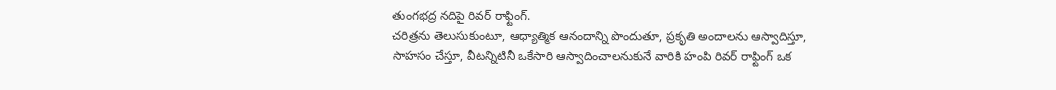తుంగభద్ర నదిపై రివర్ రాఫ్టింగ్.
చరిత్రను తెలుసుకుంటూ, ఆధ్యాత్మిక ఆనందాన్ని పొందుతూ, ప్రకృతి అందాలను ఆస్వాదిస్తూ, సాహసం చేస్తూ, వీటన్నిటినీ ఒకేసారి ఆస్వాదించాలనుకునే వారికి హంపి రివర్ రాఫ్టింగ్ ఒక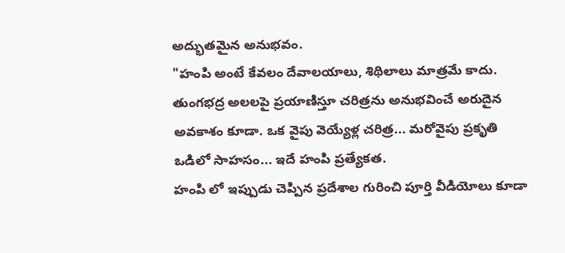అద్భుతమైన అనుభవం.
"హంపి అంటే కేవలం దేవాలయాలు, శిథిలాలు మాత్రమే కాదు. తుంగభద్ర అలలపై ప్రయాణిస్తూ చరిత్రను అనుభవించే అరుదైన అవకాశం కూడా. ఒక వైపు వెయ్యేళ్ల చరిత్ర... మరోవైపు ప్రకృతి ఒడిలో సాహసం... ఇదే హంపి ప్రత్యేకత.
హంపి లో ఇప్పుడు చెప్పిన ప్రదేశాల గురించి పూర్తి వీడియోలు కూడా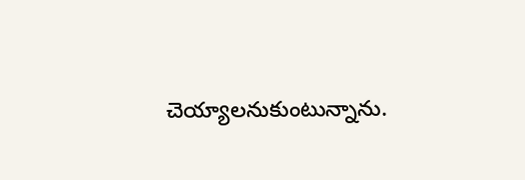చెయ్యాలనుకుంటున్నాను.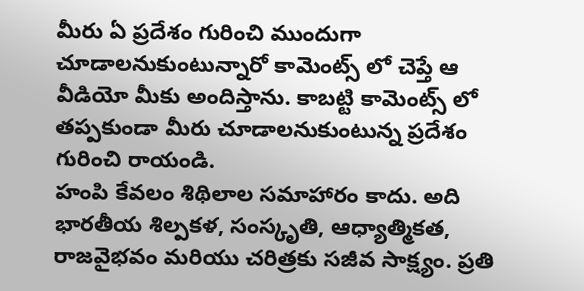మీరు ఏ ప్రదేశం గురించి ముందుగా చూడాలనుకుంటున్నారో కామెంట్స్ లో చెప్తే ఆ వీడియో మీకు అందిస్తాను. కాబట్టి కామెంట్స్ లో తప్పకుండా మీరు చూడాలనుకుంటున్న ప్రదేశం గురించి రాయండి.
హంపి కేవలం శిథిలాల సమాహారం కాదు. అది భారతీయ శిల్పకళ, సంస్కృతి, ఆధ్యాత్మికత, రాజవైభవం మరియు చరిత్రకు సజీవ సాక్ష్యం. ప్రతి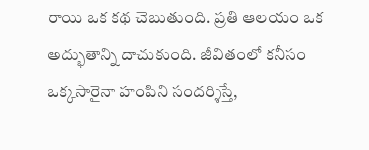రాయి ఒక కథ చెబుతుంది. ప్రతి ఆలయం ఒక అద్భుతాన్ని దాచుకుంది. జీవితంలో కనీసం ఒక్కసారైనా హంపిని సందర్శిస్తే,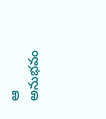ఆ అనుభవం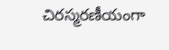చిరస్మరణీయంగా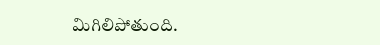మిగిలిపోతుంది.